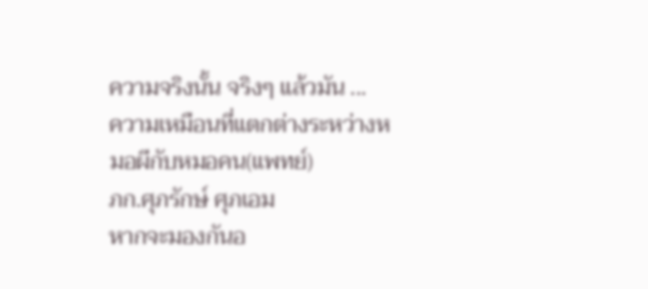ความจริงนั้น จริงๆ แล้วมัน ...
ความเหมือนที่แตกต่างระหว่างหมอผีกับหมอคน(แพทย์)
ภก.ศุภรักษ์ ศุภเอม
หากจะมองกันอ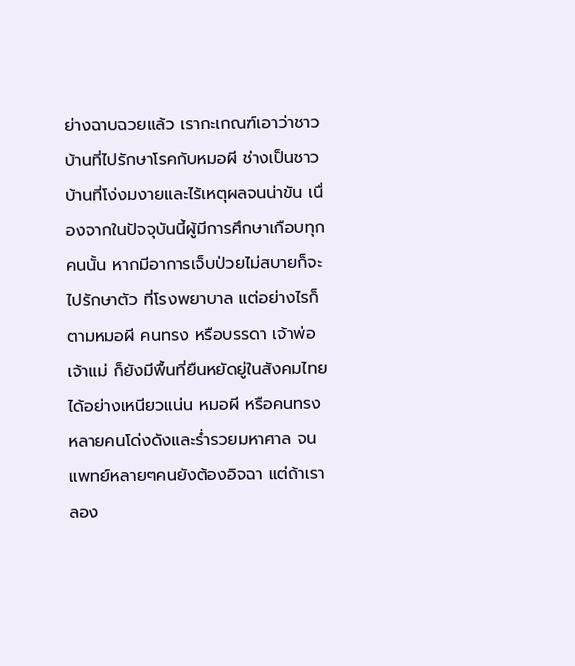ย่างฉาบฉวยแล้ว เรากะเกณฑ์เอาว่าชาวบ้านที่ไปรักษาโรคกับหมอผี ช่างเป็นชาวบ้านที่โง่งมงายและไร้เหตุผลจนน่าขัน เนื่องจากในปัจจุบันนี้ผู้มีการศึกษาเกือบทุกคนนั้น หากมีอาการเจ็บป่วยไม่สบายก็จะไปรักษาตัว ที่โรงพยาบาล แต่อย่างไรก็ตามหมอผี คนทรง หรือบรรดา เจ้าพ่อ เจ้าแม่ ก็ยังมีพื้นที่ยืนหยัดยู่ในสังคมไทย ได้อย่างเหนียวแน่น หมอผี หรือคนทรงหลายคนโด่งดังและร่ำรวยมหาศาล จนแพทย์หลายๆคนยังต้องอิจฉา แต่ถ้าเราลอง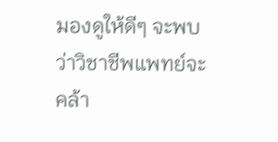มองดูให้ดีๆ จะพบว่าวิชาชีพแพทย์จะคล้า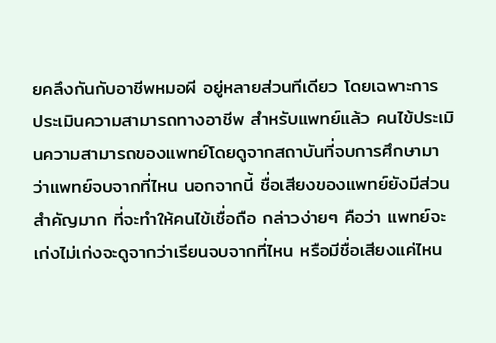ยคลึงกันกับอาชีพหมอผี อยู่หลายส่วนทีเดียว โดยเฉพาะการ
ประเมินความสามารถทางอาชีพ สำหรับแพทย์แล้ว คนไข้ประเมินความสามารถของแพทย์โดยดูจากสถาบันที่จบการศึกษามา ว่าแพทย์จบจากที่ไหน นอกจากนี้ ชื่อเสียงของแพทย์ยังมีส่วนสำคัญมาก ที่จะทำให้คนไข้เชื่อถือ กล่าวง่ายๆ คือว่า แพทย์จะเก่งไม่เก่งจะดูจากว่าเรียนจบจากที่ไหน หรือมีชื่อเสียงแค่ไหน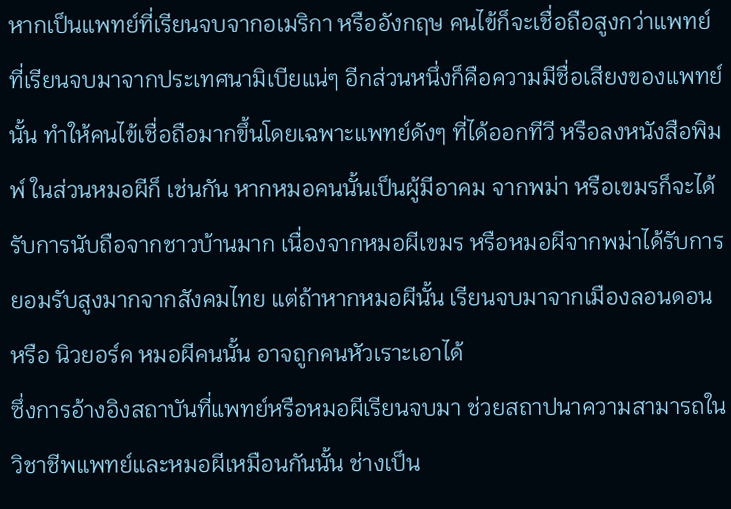หากเป็นแพทย์ที่เรียนจบจากอเมริกา หรืออังกฤษ คนไข้ก็จะเชื่อถือสูงกว่าแพทย์ที่เรียนจบมาจากประเทศนามิเบียแน่ๆ อีกส่วนหนึ่งก็คือความมีชื่อเสียงของแพทย์นั้น ทำให้คนไข้เชื่อถือมากขึ้นโดยเฉพาะแพทย์ดังๆ ที่ได้ออกทีวี หรือลงหนังสือพิมพ์ ในส่วนหมอผีก็ เช่นกัน หากหมอคนนั้นเป็นผู้มีอาคม จากพม่า หรือเขมรก็จะได้รับการนับถือจากชาวบ้านมาก เนื่องจากหมอผีเขมร หรือหมอผีจากพม่าได้รับการยอมรับสูงมากจากสังคมไทย แต่ถ้าหากหมอผีนั้น เรียนจบมาจากเมืองลอนดอน หรือ นิวยอร์ค หมอผีคนนั้น อาจถูกคนหัวเราะเอาได้
ซึ่งการอ้างอิงสถาบันที่แพทย์หรือหมอผีเรียนจบมา ช่วยสถาปนาความสามารถในวิชาชีพแพทย์และหมอผีเหมือนกันนั้น ช่างเป็น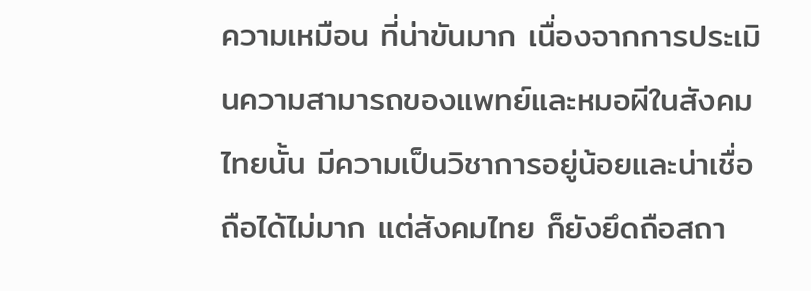ความเหมือน ที่น่าขันมาก เนื่องจากการประเมินความสามารถของแพทย์และหมอผีในสังคมไทยนั้น มีความเป็นวิชาการอยู่น้อยและน่าเชื่อถือได้ไม่มาก แต่สังคมไทย ก็ยังยึดถือสถา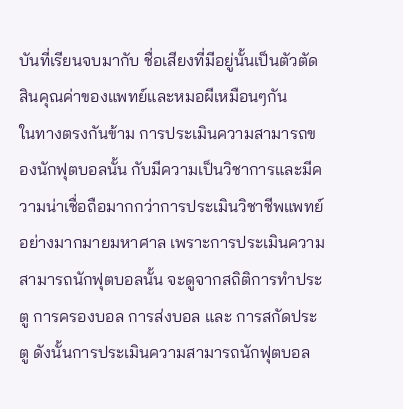บันที่เรียนจบมากับ ชื่อเสียงที่มีอยู่นั้นเป็นตัวตัดสินคุณค่าของแพทย์และหมอผีเหมือนๆกัน
ในทางตรงกันข้าม การประเมินความสามารถของนักฟุตบอลนั้น กับมีความเป็นวิชาการและมีความน่าเชื่อถือมากกว่าการประเมินวิชาชีพแพทย์อย่างมากมายมหาศาล เพราะการประเมินความสามารถนักฟุตบอลนั้น จะดูจากสถิติการทำประตู การครองบอล การส่งบอล และ การสกัดประตู ดังนั้นการประเมินความสามารถนักฟุตบอล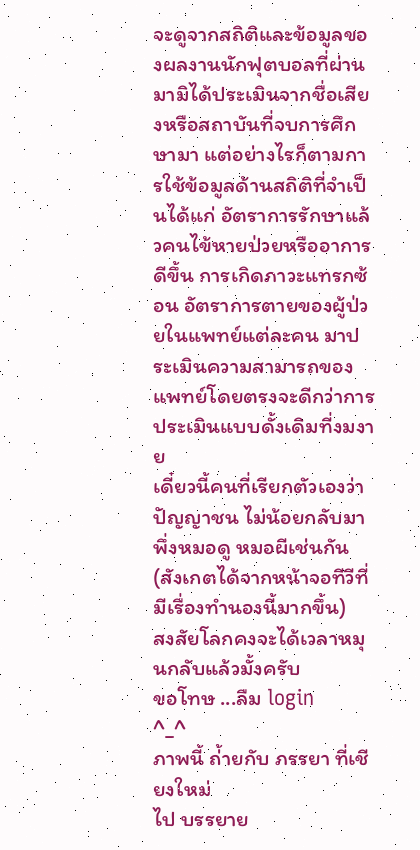จะดูจากสถิติและข้อมูลของผลงานนักฟุตบอลที่ผ่านมามิได้ประเมินจากชื่อเสียงหรือสถาบันที่จบการศึกษามา แต่อย่างไรก็ตามการใช้ข้อมูลด้านสถิติที่จำเป็นได้แก่ อัตราการรักษาแล้วคนไข้หายป่วยหรืออาการดีขึ้น การเกิดภาวะแทรกซ้อน อัตราการตายของผู้ป่วยในแพทย์แต่ละคน มาประเมินความสามารถของแพทย์โดยตรงจะดีกว่าการประเมินแบบดั้งเดิมที่งมงาย
เดี๋ยวนี้คนที่เรียกตัวเองว่าปัญญาชน ไม่น้อยกลับมาพึ่งหมอดู หมอผีเช่นกัน
(สังเกตได้จากหน้าจอทีวีที่มีเรื่องทำนองนี้มากขึ้น)
สงสัยโลกคงจะได้เวลาหมุนกลับแล้วมั้งครับ
ขอโทษ ...ลืม login
^_^
ภาพนี้ ถ่้ายกับ ภรรยา ที่เชียงใหม่
ไป บรรยาย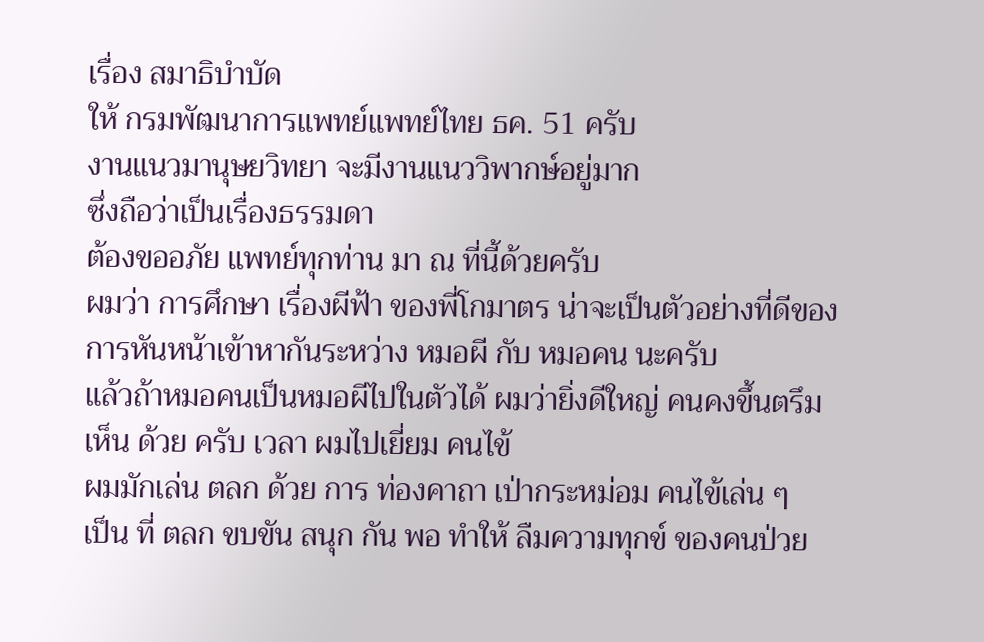เรื่อง สมาธิบำบัด
ให้ กรมพัฒนาการแพทย์แพทย์ไทย ธค. 51 ครับ
งานแนวมานุษยวิทยา จะมีงานแนววิพากษ์อยู่มาก
ซึ่งถือว่าเป็นเรื่องธรรมดา
ต้องขออภัย แพทย์ทุกท่าน มา ณ ที่นี้ด้วยครับ
ผมว่า การศึกษา เรื่องผีฟ้า ของพี่โกมาตร น่าจะเป็นตัวอย่างที่ดีของการหันหน้าเข้าหากันระหว่าง หมอผี กับ หมอคน นะครับ
แล้วถ้าหมอคนเป็นหมอผีไปในตัวได้ ผมว่ายิ่งดีใหญ่ คนคงขึ้นตรึม
เห็น ด้วย ครับ เวลา ผมไปเยี่ยม คนไข้
ผมมักเล่น ตลก ด้วย การ ท่องคาถา เป่ากระหม่อม คนไข้เล่น ๆ
เป็น ที่ ตลก ขบขัน สนุก กัน พอ ทำให้ ลืมความทุกข์ ของคนป่วย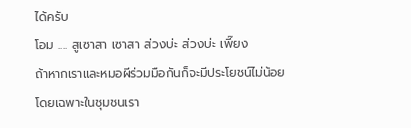ได้ครับ
โอม .... สูเซาสา เซาสา ส่วงบ่ะ ส่วงบ่ะ เพี๊ยง
ถ้าหากเราและหมอผีร่วมมือกันก็จะมีประโยชน์ไม่น้อย โดยเฉพาะในชุมชนเรา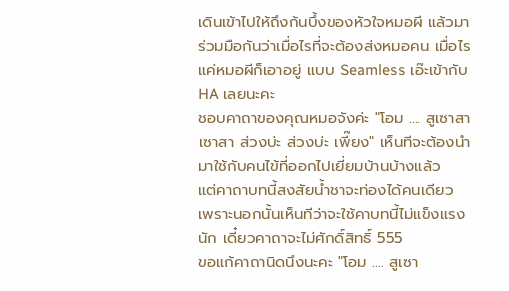เดินเข้าไปให้ถึงก้นบึ้งของหัวใจหมอผี แล้วมาร่วมมือกันว่าเมื่อไรที่จะต้องส่งหมอคน เมื่อไรแค่หมอผีก็เอาอยู่ แบบ Seamless เอ๊ะเข้ากับ HA เลยนะคะ
ชอบคาถาของคุณหมอจังค่ะ "โอม .... สูเซาสา เซาสา ส่วงบ่ะ ส่วงบ่ะ เพี๊ยง" เห็นทีจะต้องนำมาใช้กับคนไข้ที่ออกไปเยี่ยมบ้านบ้างแล้ว
แต่คาถาบทนี้สงสัยน้ำชาจะท่องได้คนเดียว เพราะนอกนั้นเห็นทีว่าจะใช้คาบทนี้ไม่แข็งแรงนัก เดี๋ยวคาถาจะไม่ศักดิ์สิทธิ์ 555
ขอแก้คาถานิดนึงนะคะ "โอม .... สูเซา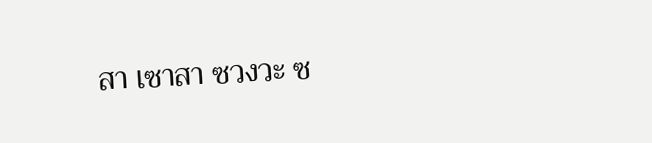สา เซาสา ซวงวะ ซ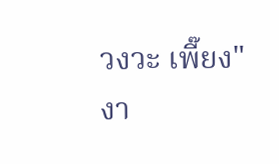วงวะ เพี๊ยง"
งา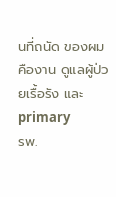นที่ถนัด ของผม
คืองาน ดูแลผู้ป่วยเรื้อรัง และ primary
รพ.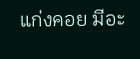แก่งคอย มีอะ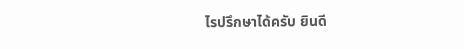ไรปรึกษาได้ครับ ยินดี